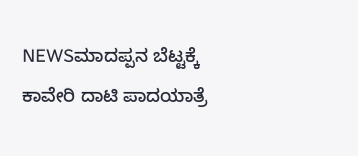NEWSಮಾದಪ್ಪನ ಬೆಟ್ಟಕ್ಕೆ ಕಾವೇರಿ ದಾಟಿ ಪಾದಯಾತ್ರೆ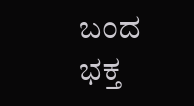ಬಂದ ಭಕ್ತ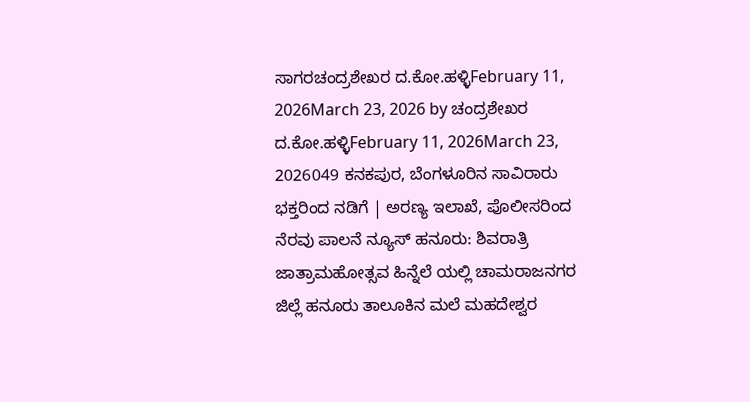ಸಾಗರಚಂದ್ರಶೇಖರ ದ.ಕೋ.ಹಳ್ಳಿFebruary 11, 2026March 23, 2026 by ಚಂದ್ರಶೇಖರ ದ.ಕೋ.ಹಳ್ಳಿFebruary 11, 2026March 23, 2026049 ಕನಕಪುರ, ಬೆಂಗಳೂರಿನ ಸಾವಿರಾರು ಭಕ್ತರಿಂದ ನಡಿಗೆ | ಅರಣ್ಯ ಇಲಾಖೆ, ಪೊಲೀಸರಿಂದ ನೆರವು ಪಾಲನೆ ನ್ಯೂಸ್ ಹನೂರು: ಶಿವರಾತ್ರಿ ಜಾತ್ರಾಮಹೋತ್ಸವ ಹಿನ್ನೆಲೆ ಯಲ್ಲಿ ಚಾಮರಾಜನಗರ ಜಿಲ್ಲೆ ಹನೂರು ತಾಲೂಕಿನ ಮಲೆ ಮಹದೇಶ್ವರ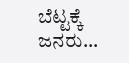ಬೆಟ್ಟಕ್ಕೆ ಜನರು...